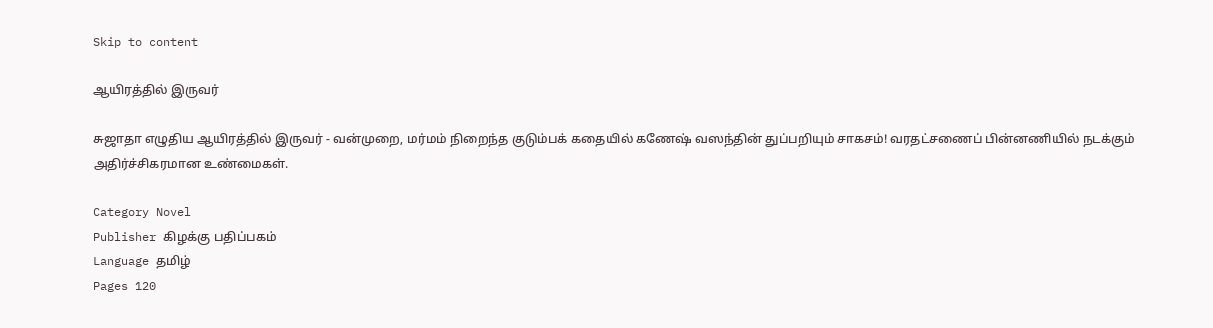Skip to content

ஆயிரத்தில் இருவர்

சுஜாதா எழுதிய ஆயிரத்தில் இருவர் - வன்முறை, மர்மம் நிறைந்த குடும்பக் கதையில் கணேஷ் வஸந்தின் துப்பறியும் சாகசம்! வரதட்சணைப் பின்னணியில் நடக்கும் அதிர்ச்சிகரமான உண்மைகள்.

Category Novel
Publisher கிழக்கு பதிப்பகம்
Language தமிழ்
Pages 120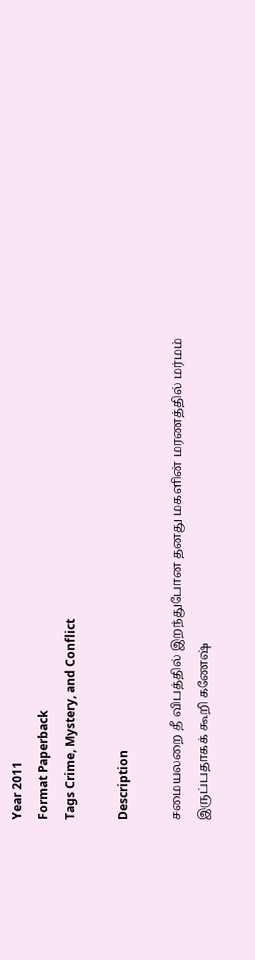Year 2011
Format Paperback
Tags Crime, Mystery, and Conflict

Description

சமையலறை தீ விபத்தில் இறந்துபோன தனது மகளின் மரணத்தில் மர்மம் இருப்பதாகக் கூறி கணேஷ்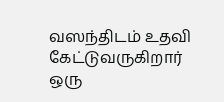வஸந்திடம் உதவி கேட்டுவருகிறார் ஒரு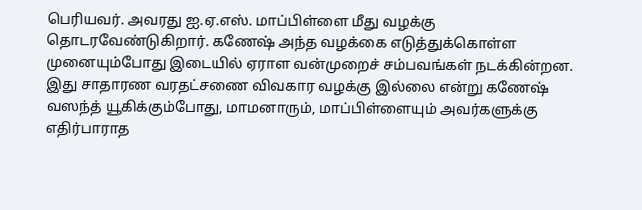பெரியவர். அவரது ஐ.ஏ.எஸ். மாப்பிள்ளை மீது வழக்கு தொடரவேண்டுகிறார். கணேஷ் அந்த வழக்கை எடுத்துக்கொள்ள முனையும்போது இடையில் ஏராள வன்முறைச் சம்பவங்கள் நடக்கின்றன. இது சாதாரண வரதட்சணை விவகார வழக்கு இல்லை என்று கணேஷ் வஸந்த் யூகிக்கும்போது, மாமனாரும், மாப்பிள்ளையும் அவர்களுக்கு எதிர்பாராத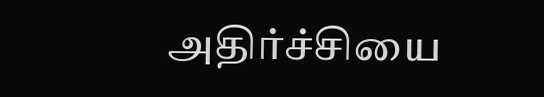அதிர்ச்சியை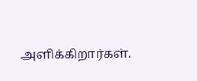அளிக்கிறார்கள்.